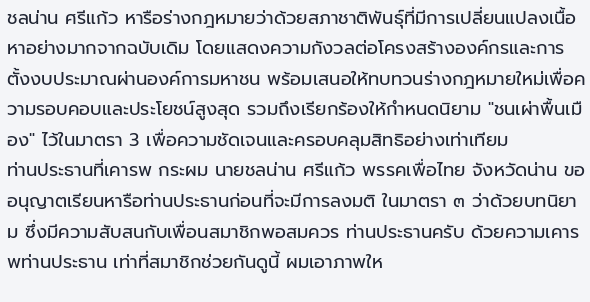ชลน่าน ศรีแก้ว หารือร่างกฎหมายว่าด้วยสภาชาติพันธุ์ที่มีการเปลี่ยนแปลงเนื้อหาอย่างมากจากฉบับเดิม โดยแสดงความกังวลต่อโครงสร้างองค์กรและการตั้งงบประมาณผ่านองค์การมหาชน พร้อมเสนอให้ทบทวนร่างกฎหมายใหม่เพื่อความรอบคอบและประโยชน์สูงสุด รวมถึงเรียกร้องให้กำหนดนิยาม "ชนเผ่าพื้นเมือง" ไว้ในมาตรา 3 เพื่อความชัดเจนและครอบคลุมสิทธิอย่างเท่าเทียม
ท่านประธานที่เคารพ กระผม นายชลน่าน ศรีแก้ว พรรคเพื่อไทย จังหวัดน่าน ขออนุญาตเรียนหารือท่านประธานก่อนที่จะมีการลงมติ ในมาตรา ๓ ว่าด้วยบทนิยาม ซึ่งมีความสับสนกับเพื่อนสมาชิกพอสมควร ท่านประธานครับ ด้วยความเคารพท่านประธาน เท่าที่สมาชิกช่วยกันดูนี้ ผมเอาภาพให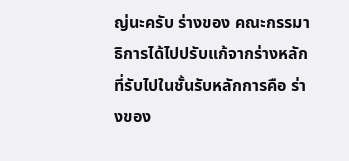ญ่นะครับ ร่างของ คณะกรรมาธิการได้ไปปรับแก้จากร่างหลักที่รับไปในชั้นรับหลักการคือ ร่างของ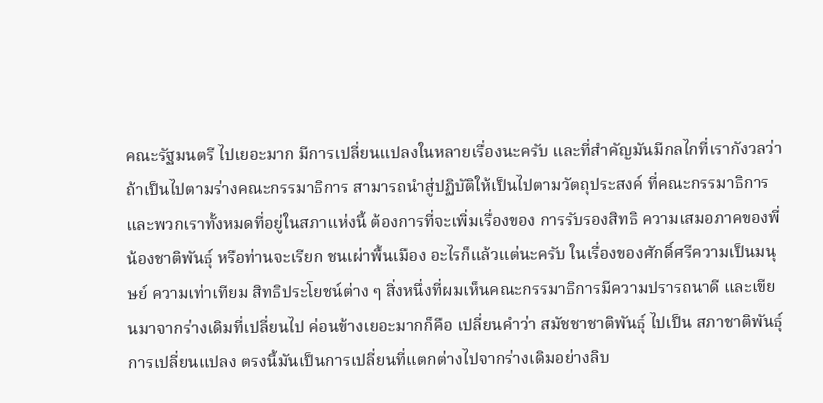คณะรัฐมนตรี ไปเยอะมาก มีการเปลี่ยนแปลงในหลายเรื่องนะครับ และที่สำคัญมันมีกลไกที่เรากังวลว่า ถ้าเป็นไปตามร่างคณะกรรมาธิการ สามารถนำสู่ปฏิบัติให้เป็นไปตามวัตถุประสงค์ ที่คณะกรรมาธิการและพวกเราทั้งหมดที่อยู่ในสภาแห่งนี้ ต้องการที่จะเพิ่มเรื่องของ การรับรองสิทธิ ความเสมอภาคของพี่น้องชาติพันธุ์ หรือท่านจะเรียก ชนเผ่าพื้นเมือง อะไรก็แล้วแต่นะครับ ในเรื่องของศักดิ์ศรีความเป็นมนุษย์ ความเท่าเทียม สิทธิประโยชน์ต่าง ๆ สิ่งหนึ่งที่ผมเห็นคณะกรรมาธิการมีความปรารถนาดี และเขียนมาจากร่างเดิมที่เปลี่ยนไป ค่อนข้างเยอะมากก็คือ เปลี่ยนคำว่า สมัชชาชาติพันธุ์ ไปเป็น สภาชาติพันธุ์ การเปลี่ยนแปลง ตรงนี้มันเป็นการเปลี่ยนที่แตกต่างไปจากร่างเดิมอย่างลิบ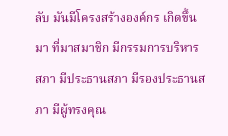ลับ มันมีโครงสร้างองค์กร เกิดขึ้นมา ที่มาสมาชิก มีกรรมการบริหารสภา มีประธานสภา มีรองประธานสภา มีผู้ทรงคุณ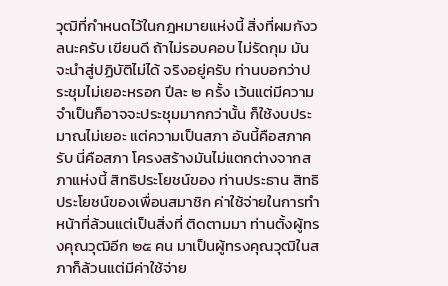วุฒิที่กำหนดไว้ในกฎหมายแห่งนี้ สิ่งที่ผมกังวลนะครับ เขียนดี ถ้าไม่รอบคอบ ไม่รัดกุม มันจะนำสู่ปฏิบัติไม่ได้ จริงอยู่ครับ ท่านบอกว่าประชุมไม่เยอะหรอก ปีละ ๒ ครั้ง เว้นแต่มีความจำเป็นก็อาจจะประชุมมากกว่านั้น ก็ใช้งบประมาณไม่เยอะ แต่ความเป็นสภา อันนี้คือสภาครับ นี่คือสภา โครงสร้างมันไม่แตกต่างจากสภาแห่งนี้ สิทธิประโยชน์ของ ท่านประธาน สิทธิประโยชน์ของเพื่อนสมาชิก ค่าใช้จ่ายในการทำหน้าที่ล้วนแต่เป็นสิ่งที่ ติดตามมา ท่านตั้งผู้ทรงคุณวุฒิอีก ๒๕ คน มาเป็นผู้ทรงคุณวุฒิในสภาก็ล้วนแต่มีค่าใช้จ่าย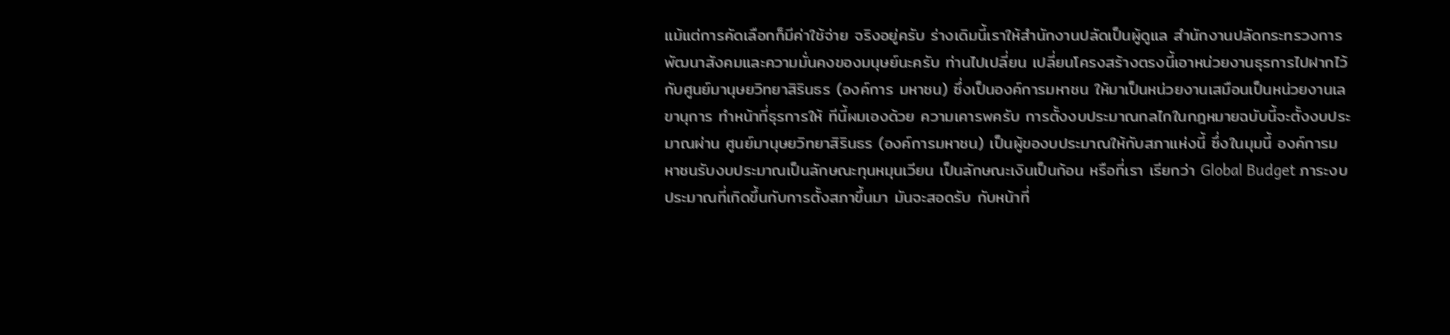แม้แต่การคัดเลือกก็มีค่าใช้จ่าย จริงอยู่ครับ ร่างเดิมนี้เราให้สำนักงานปลัดเป็นผู้ดูแล สำนักงานปลัดกระทรวงการพัฒนาสังคมและความมั่นคงของมนุษย์นะครับ ท่านไปเปลี่ยน เปลี่ยนโครงสร้างตรงนี้เอาหน่วยงานธุรการไปฝากไว้กับศูนย์มานุษยวิทยาสิรินธร (องค์การ มหาชน) ซึ่งเป็นองค์การมหาชน ให้มาเป็นหน่วยงานเสมือนเป็นหน่วยงานเลขานุการ ทำหน้าที่ธุรการให้ ทีนี้ผมเองด้วย ความเคารพครับ การตั้งงบประมาณกลไกในกฎหมายฉบับนี้จะตั้งงบประมาณผ่าน ศูนย์มานุษยวิทยาสิรินธร (องค์การมหาชน) เป็นผู้ของบประมาณให้กับสภาแห่งนี้ ซึ่งในมุมนี้ องค์การมหาชนรับงบประมาณเป็นลักษณะทุนหมุนเวียน เป็นลักษณะเงินเป็นก้อน หรือที่เรา เรียกว่า Global Budget ภาระงบประมาณที่เกิดขึ้นกับการตั้งสภาขึ้นมา มันจะสอดรับ กับหน้าที่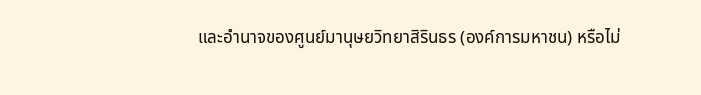และอำนาจของศูนย์มานุษยวิทยาสิรินธร (องค์การมหาชน) หรือไม่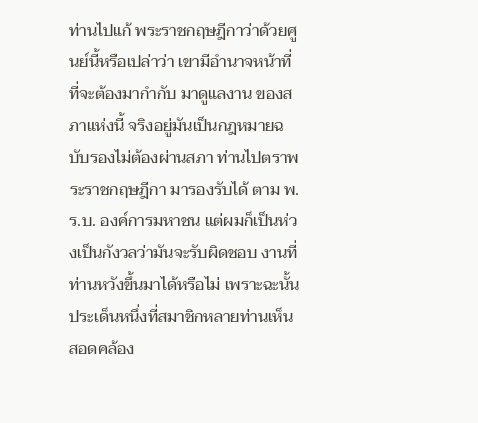ท่านไปแก้ พระราชกฤษฎีกาว่าด้วยศูนย์นี้หรือเปล่าว่า เขามีอำนาจหน้าที่ที่จะต้องมากำกับ มาดูแลงาน ของสภาแห่งนี้ จริงอยู่มันเป็นกฎหมายฉบับรองไม่ต้องผ่านสภา ท่านไปตราพระราชกฤษฎีกา มารองรับได้ ตาม พ.ร.บ. องค์การมหาชน แต่ผมก็เป็นห่วงเป็นกังวลว่ามันจะรับผิดชอบ งานที่ท่านหวังขึ้นมาได้หรือไม่ เพราะฉะนั้นประเด็นหนึ่งที่สมาชิกหลายท่านเห็น สอดคล้อง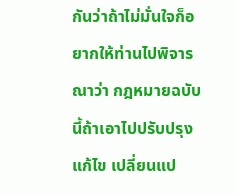กันว่าถ้าไม่มั่นใจก็อยากให้ท่านไปพิจารณาว่า กฎหมายฉบับนี้ถ้าเอาไปปรับปรุง แก้ไข เปลี่ยนแป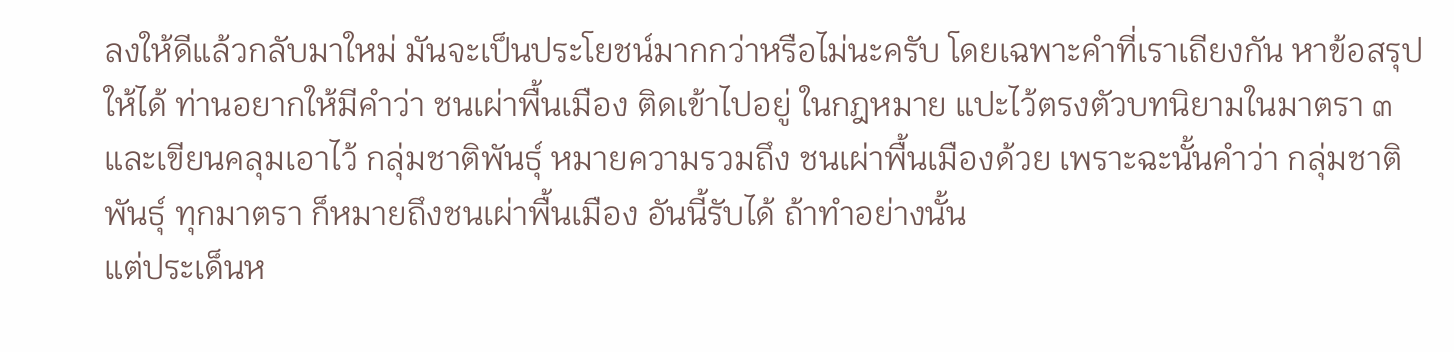ลงให้ดีแล้วกลับมาใหม่ มันจะเป็นประโยชน์มากกว่าหรือไม่นะครับ โดยเฉพาะคำที่เราเถียงกัน หาข้อสรุปให้ได้ ท่านอยากให้มีคำว่า ชนเผ่าพื้นเมือง ติดเข้าไปอยู่ ในกฎหมาย แปะไว้ตรงตัวบทนิยามในมาตรา ๓ และเขียนคลุมเอาไว้ กลุ่มชาติพันธุ์ หมายความรวมถึง ชนเผ่าพื้นเมืองด้วย เพราะฉะนั้นคำว่า กลุ่มชาติพันธุ์ ทุกมาตรา ก็หมายถึงชนเผ่าพื้นเมือง อันนี้รับได้ ถ้าทำอย่างนั้น
แต่ประเด็นห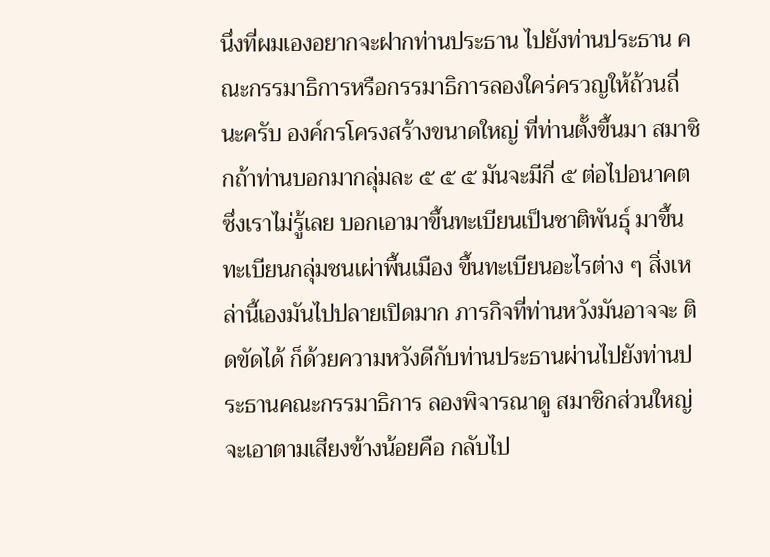นึ่งที่ผมเองอยากจะฝากท่านประธาน ไปยังท่านประธาน คณะกรรมาธิการหรือกรรมาธิการลองใคร่ครวญให้ถ้วนถี่นะครับ องค์กรโครงสร้างขนาดใหญ่ ที่ท่านตั้งขึ้นมา สมาชิกถ้าท่านบอกมากลุ่มละ ๕ ๕ ๕ มันจะมีกี่ ๕ ต่อไปอนาคต ซึ่งเราไม่รู้เลย บอกเอามาขึ้นทะเบียนเป็นชาติพันธุ์ มาขึ้นทะเบียนกลุ่มชนเผ่าพื้นเมือง ขึ้นทะเบียนอะไรต่าง ๆ สิ่งเหล่านี้เองมันไปปลายเปิดมาก ภารกิจที่ท่านหวังมันอาจจะ ติดขัดได้ ก็ด้วยความหวังดีกับท่านประธานผ่านไปยังท่านประธานคณะกรรมาธิการ ลองพิจารณาดู สมาชิกส่วนใหญ่จะเอาตามเสียงข้างน้อยคือ กลับไป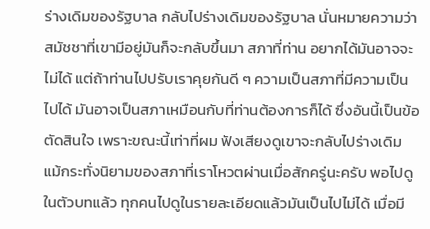ร่างเดิมของรัฐบาล กลับไปร่างเดิมของรัฐบาล นั่นหมายความว่า สมัชชาที่เขามีอยู่มันก็จะกลับขึ้นมา สภาที่ท่าน อยากได้มันอาจจะไม่ได้ แต่ถ้าท่านไปปรับเราคุยกันดี ๆ ความเป็นสภาที่มีความเป็นไปได้ มันอาจเป็นสภาเหมือนกับที่ท่านต้องการก็ได้ ซึ่งอันนี้เป็นข้อตัดสินใจ เพราะขณะนี้เท่าที่ผม ฟังเสียงดูเขาจะกลับไปร่างเดิม แม้กระทั่งนิยามของสภาที่เราโหวตผ่านเมื่อสักครู่นะครับ พอไปดูในตัวบทแล้ว ทุกคนไปดูในรายละเอียดแล้วมันเป็นไปไม่ได้ เมื่อมี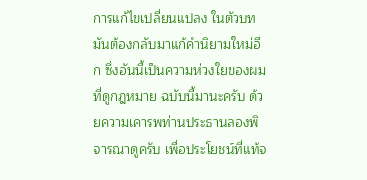การแก้ไขเปลี่ยนแปลง ในตัวบท มันต้องกลับมาแก้คำนิยามใหม่อีก ซึ่งอันนี้เป็นความห่วงใยของผมที่ดูกฎหมาย ฉบับนี้มานะครับ ด้วยความเคารพท่านประธานลองพิจารณาดูครับ เพื่อประโยชน์ที่แท้จ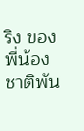ริง ของพี่น้องชาติพัน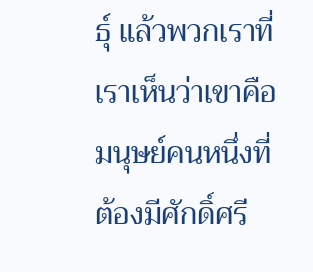ธุ์ แล้วพวกเราที่เราเห็นว่าเขาคือ มนุษย์คนหนึ่งที่ต้องมีศักดิ์ศรี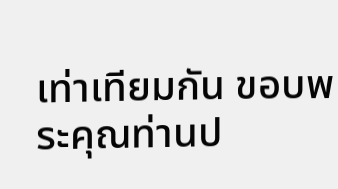เท่าเทียมกัน ขอบพระคุณท่านป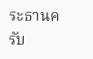ระธานครับ